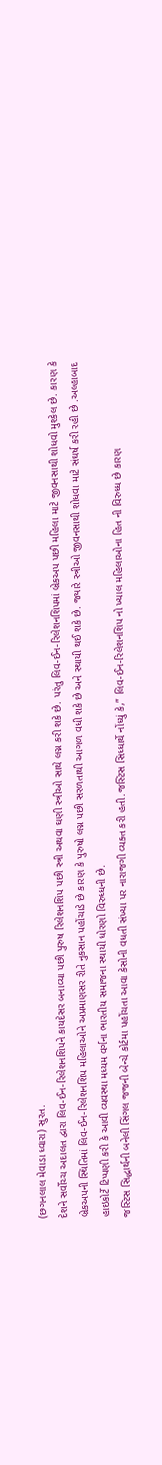(છગનલાલ મેવાડા ધ્વારા) સુરત.
દેશને સર્વોચ્ચ અદાલત દ્વારા લિવ-ઈન-રિલેશનશિપને કાયદેસર બનાવ્યા પછી પુરુષ રિલેશનશિપ પછી સ્ત્રી અથવા ઘણી સ્ત્રીઓ સાથે લગ્ન કરી શકે છે. પરંતુ લિવ-ઈન-રિલેશનશિપમાં બ્રેકઅપ પછી મહિલા માટે જીવનસાથી શોધવો મુશ્કેલ છે. કારણ કે બ્રેકઅપની સ્થિતિમાં લિવ-ઈન-રિલેશનશિપ મહિલાઓને અપ્રમાણસર રીતે નુકસાન પહોંચાડે છે કારણ કે પુરુષો લગ્ન પછી સરળતાથી આગળ વધી શકે છે અને સ્થાયી થઈ શકે છે. જ્યારે સ્ત્રીઓ જીવનસાથી શોધવા માટે સંઘર્ષ કરી રહી છે .અલ્હાબાદ હાઇકોર્ટે ટિપ્પણી કરી કે આવી વ્યવસ્થા મધ્યમ વર્ગના ભારતીય સમાજના સ્થાયી ધોરણો વિરુધ્ધની છે.
જસ્ટિસ સિદ્ધાર્થની બનેલી સિંગલ જજની બેન્ચે કોર્ટમા પહોંચતા આવા કેસોની વધતી સંખ્યા પર નારાજગી વ્યક્ત કરી હતી.જસ્ટિસ સિધ્ધાર્થે નોંધ્યું કે,” લિવ-ઈન-રિલેશનશિપ નો ખ્યાલ મહિલાઓના હિત ની વિરુધ્ધ છે કારણ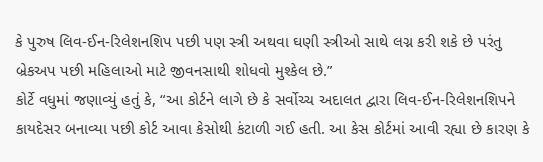કે પુરુષ લિવ-ઈન-રિલેશનશિપ પછી પણ સ્ત્રી અથવા ઘણી સ્ત્રીઓ સાથે લગ્ન કરી શકે છે પરંતુ બ્રેકઅપ પછી મહિલાઓ માટે જીવનસાથી શોધવો મુશ્કેલ છે.”
કોર્ટે વધુમાં જણાવ્યું હતું કે, “આ કોર્ટને લાગે છે કે સર્વોચ્ચ અદાલત દ્વારા લિવ-ઈન-રિલેશનશિપને કાયદેસર બનાવ્યા પછી કોર્ટ આવા કેસોથી કંટાળી ગઈ હતી. આ કેસ કોર્ટમાં આવી રહ્યા છે કારણ કે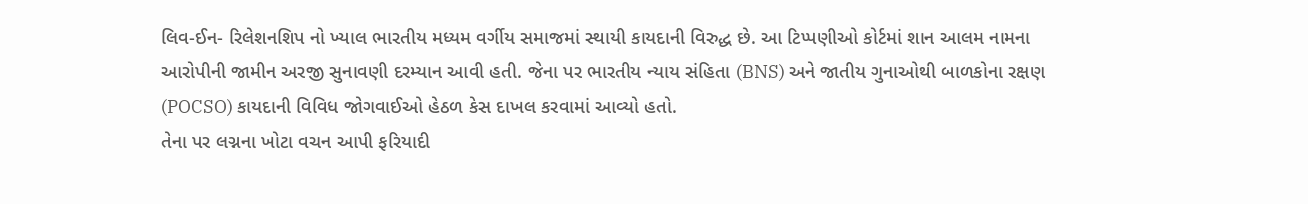લિવ-ઈન- રિલેશનશિપ નો ખ્યાલ ભારતીય મધ્યમ વર્ગીય સમાજમાં સ્થાયી કાયદાની વિરુદ્ધ છે. આ ટિપ્પણીઓ કોર્ટમાં શાન આલમ નામના આરોપીની જામીન અરજી સુનાવણી દરમ્યાન આવી હતી. જેના પર ભારતીય ન્યાય સંહિતા (BNS) અને જાતીય ગુનાઓથી બાળકોના રક્ષણ (POCSO) કાયદાની વિવિધ જોગવાઈઓ હેઠળ કેસ દાખલ કરવામાં આવ્યો હતો.
તેના પર લગ્નના ખોટા વચન આપી ફરિયાદી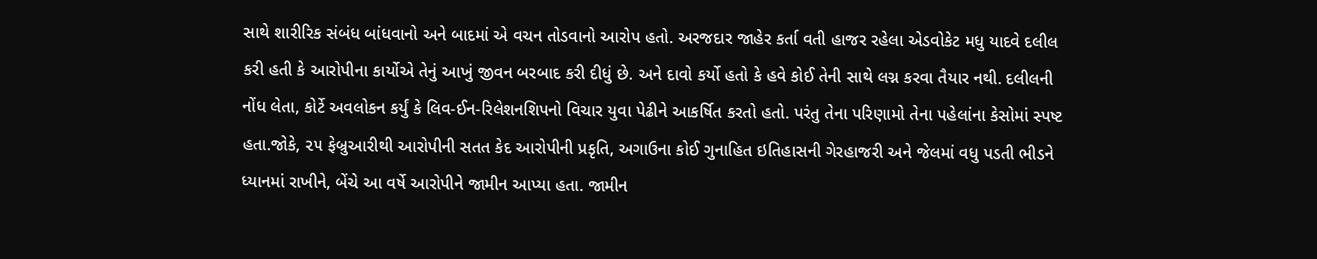સાથે શારીરિક સંબંધ બાંધવાનો અને બાદમાં એ વચન તોડવાનો આરોપ હતો. અરજદાર જાહેર કર્તા વતી હાજર રહેલા એડવોકેટ મધુ યાદવે દલીલ કરી હતી કે આરોપીના કાર્યોએ તેનું આખું જીવન બરબાદ કરી દીધું છે. અને દાવો કર્યો હતો કે હવે કોઈ તેની સાથે લગ્ન કરવા તૈયાર નથી. દલીલની નોંધ લેતા, કોર્ટે અવલોકન કર્યું કે લિવ-ઈન-રિલેશનશિપનો વિચાર યુવા પેઢીને આકર્ષિત કરતો હતો. પરંતુ તેના પરિણામો તેના પહેલાંના કેસોમાં સ્પષ્ટ હતા.જોકે, ૨૫ ફેબ્રુઆરીથી આરોપીની સતત કેદ આરોપીની પ્રકૃતિ, અગાઉના કોઈ ગુનાહિત ઇતિહાસની ગેરહાજરી અને જેલમાં વધુ પડતી ભીડને ધ્યાનમાં રાખીને, બેંચે આ વર્ષે આરોપીને જામીન આપ્યા હતા. જામીન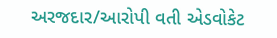અરજદાર/આરોપી વતી એડવોકેટ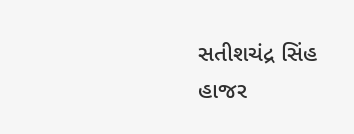સતીશચંદ્ર સિંહ હાજર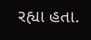રહ્યા હતા.